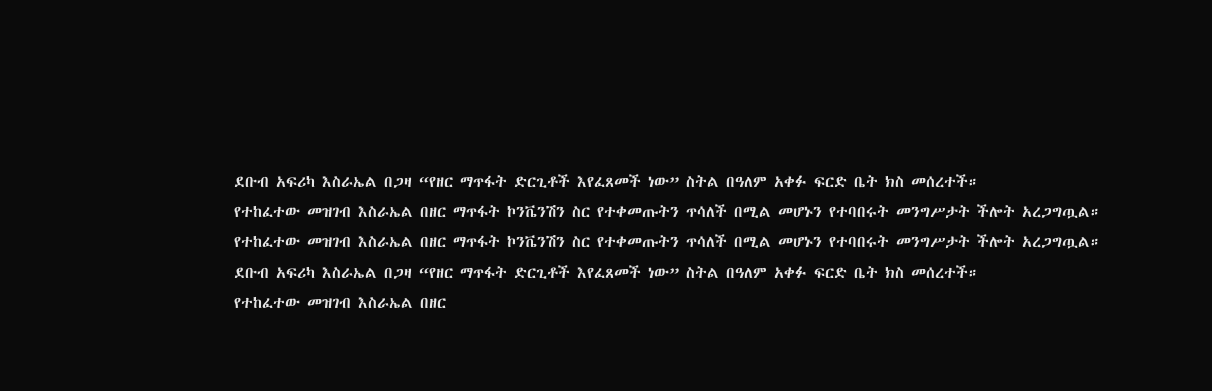ደቡብ አፍሪካ እስራኤል በጋዛ “የዘር ማጥፋት ድርጊቶች እየፈጸመች ነው” ስትል በዓለም አቀፉ ፍርድ ቤት ክስ መሰረተች።
የተከፈተው መዝገብ እስራኤል በዘር ማጥፋት ኮንቬንሽን ስር የተቀመጡትን ጥሳለች በሚል መሆኑን የተባበሩት መንግሥታት ችሎት አረጋግጧል።
የተከፈተው መዝገብ እስራኤል በዘር ማጥፋት ኮንቬንሽን ስር የተቀመጡትን ጥሳለች በሚል መሆኑን የተባበሩት መንግሥታት ችሎት አረጋግጧል።
ደቡብ አፍሪካ እስራኤል በጋዛ “የዘር ማጥፋት ድርጊቶች እየፈጸመች ነው” ስትል በዓለም አቀፉ ፍርድ ቤት ክስ መሰረተች።
የተከፈተው መዝገብ እስራኤል በዘር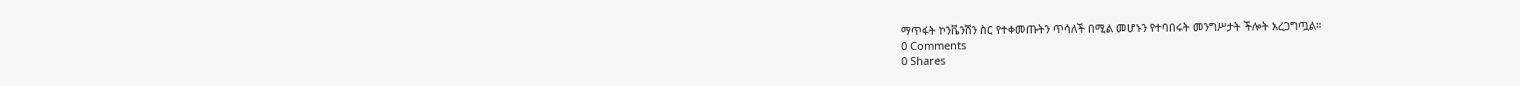ማጥፋት ኮንቬንሽን ስር የተቀመጡትን ጥሳለች በሚል መሆኑን የተባበሩት መንግሥታት ችሎት አረጋግጧል።
0 Comments
0 Shares